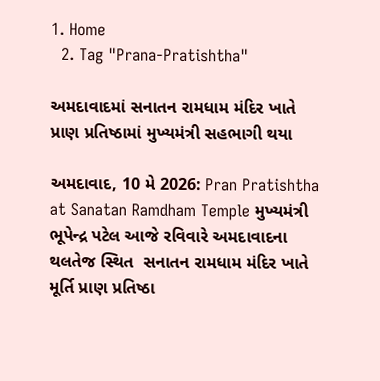1. Home
  2. Tag "Prana-Pratishtha"

અમદાવાદમાં સનાતન રામધામ મંદિર ખાતે પ્રાણ પ્રતિષ્ઠામાં મુખ્યમંત્રી સહભાગી થયા

અમદાવાદ, 10 મે 2026: Pran Pratishtha at Sanatan Ramdham Temple મુખ્યમંત્રી  ભૂપેન્દ્ર પટેલ આજે રવિવારે અમદાવાદના થલતેજ સ્થિત  સનાતન રામધામ મંદિર ખાતે મૂર્તિ પ્રાણ પ્રતિષ્ઠા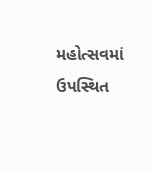મહોત્સવમાં ઉપસ્થિત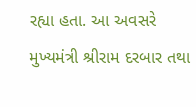રહ્યા હતા. આ અવસરે મુખ્યમંત્રી શ્રીરામ દરબાર તથા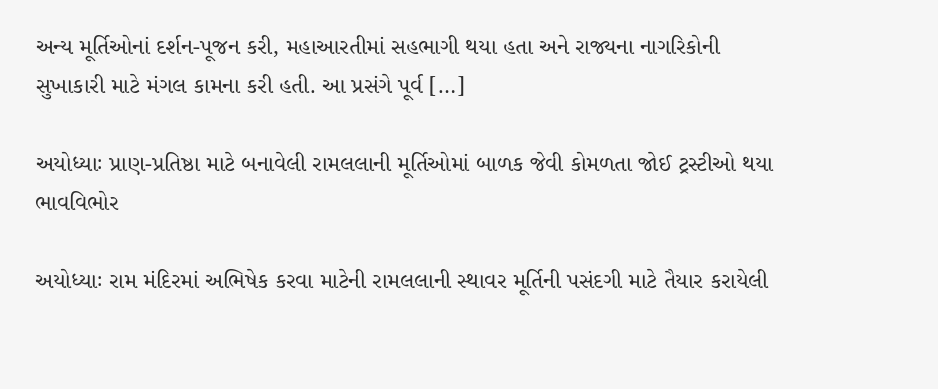અન્ય મૂર્તિઓનાં દર્શન-પૂજન કરી, મહાઆરતીમાં સહભાગી થયા હતા અને રાજ્યના નાગરિકોની સુખાકારી માટે મંગલ કામના કરી હતી. આ પ્રસંગે પૂર્વ […]

અયોધ્યાઃ પ્રાણ-પ્રતિષ્ઠા માટે બનાવેલી રામલલાની મૂર્તિઓમાં બાળક જેવી કોમળતા જોઈ ટ્રસ્ટીઓ થયા ભાવવિભોર

અયોધ્યાઃ રામ મંદિરમાં અભિષેક કરવા માટેની રામલલાની સ્થાવર મૂર્તિની પસંદગી માટે તૈયાર કરાયેલી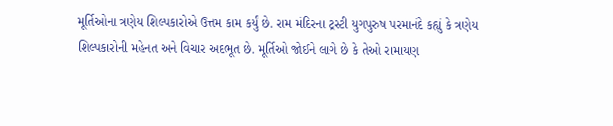મૂર્તિઓના ત્રણેય શિલ્પકારોએ ઉત્તમ કામ કર્યું છે. રામ મંદિરના ટ્રસ્ટી યુગપુરુષ પરમાનંદે કહ્યું કે ત્રણેય શિલ્પકારોની મહેનત અને વિચાર અદભૂત છે. મૂર્તિઓ જોઈને લાગે છે કે તેઓ રામાયણ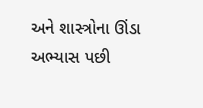અને શાસ્ત્રોના ઊંડા અભ્યાસ પછી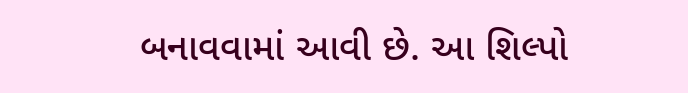બનાવવામાં આવી છે. આ શિલ્પો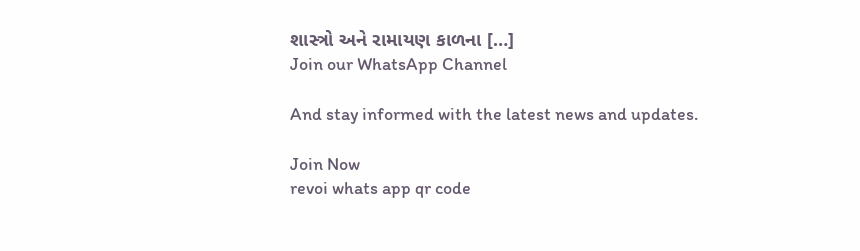શાસ્ત્રો અને રામાયણ કાળના […]
Join our WhatsApp Channel

And stay informed with the latest news and updates.

Join Now
revoi whats app qr code